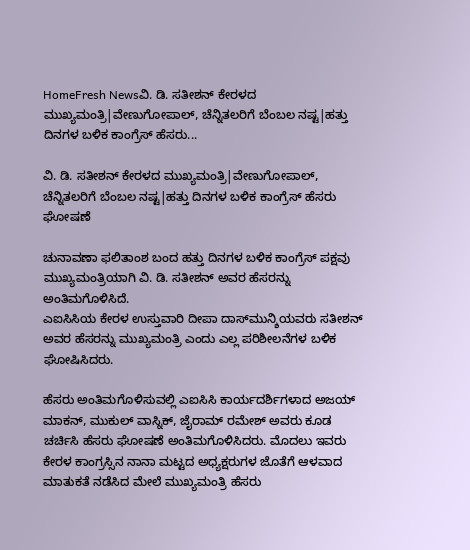HomeFresh Newsವಿ. ಡಿ. ಸತೀಶನ್ ಕೇರಳದ ಮುಖ್ಯಮಂತ್ರಿ|ವೇಣುಗೋಪಾಲ್, ಚೆನ್ನಿತಲರಿಗೆ ಬೆಂಬಲ ನಷ್ಟ|ಹತ್ತು ದಿನಗಳ ಬಳಿಕ ಕಾಂಗ್ರೆಸ್ ಹೆಸರು...

ವಿ. ಡಿ. ಸತೀಶನ್ ಕೇರಳದ ಮುಖ್ಯಮಂತ್ರಿ|ವೇಣುಗೋಪಾಲ್, ಚೆನ್ನಿತಲರಿಗೆ ಬೆಂಬಲ ನಷ್ಟ|ಹತ್ತು ದಿನಗಳ ಬಳಿಕ ಕಾಂಗ್ರೆಸ್ ಹೆಸರು ಘೋಷಣೆ

ಚುನಾವಣಾ ಫಲಿತಾಂಶ ಬಂದ ಹತ್ತು ದಿನಗಳ ಬಳಿಕ ಕಾಂಗ್ರೆಸ್ ಪಕ್ಷವು ಮುಖ್ಯಮಂತ್ರಿಯಾಗಿ ವಿ. ಡಿ. ಸತೀಶನ್ ಅವರ ಹೆಸರನ್ನು ಅಂತಿಮಗೊಳಿಸಿದೆ.
ಎಐಸಿಸಿಯ ಕೇರಳ ಉಸ್ತುವಾರಿ ದೀಪಾ ದಾಸ್‌ಮುನ್ಶಿಯವರು ಸತೀಶನ್ ಅವರ ಹೆಸರನ್ನು ಮುಖ್ಯಮಂತ್ರಿ ಎಂದು ಎಲ್ಲ ಪರಿಶೀಲನೆಗಳ ಬಳಿಕ ಘೋಷಿಸಿದರು.

ಹೆಸರು ಅಂತಿಮಗೊಳಿಸುವಲ್ಲಿ ಎಐಸಿಸಿ ಕಾರ್ಯದರ್ಶಿಗಳಾದ ಅಜಯ್ ಮಾಕನ್, ಮುಕುಲ್ ವಾಸ್ನಿಕ್, ಜೈರಾಮ್ ರಮೇಶ್ ಅವರು ಕೂಡ ಚರ್ಚಿಸಿ ಹೆಸರು ಘೋಷಣೆ ಅಂತಿಮಗೊಳಿಸಿದರು. ಮೊದಲು ಇವರು ಕೇರಳ ಕಾಂಗ್ರಸ್ಸಿನ ನಾನಾ ಮಟ್ಟದ ಅಧ್ಯಕ್ಷರುಗಳ ಜೊತೆಗೆ ಆಳವಾದ ಮಾತುಕತೆ ನಡೆಸಿದ ಮೇಲೆ ಮುಖ್ಯಮಂತ್ರಿ ಹೆಸರು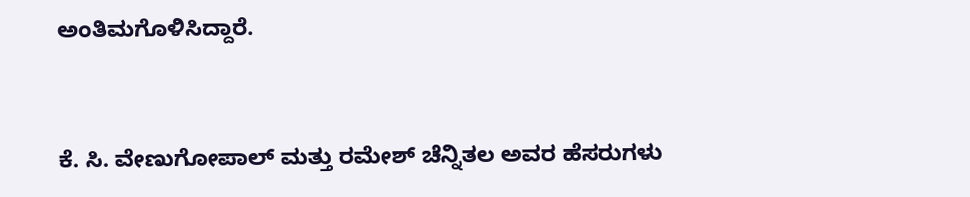ಅಂತಿಮಗೊಳಿಸಿದ್ದಾರೆ.


ಕೆ. ಸಿ. ವೇಣುಗೋಪಾಲ್ ಮತ್ತು ರಮೇಶ್ ಚೆನ್ನಿತಲ ಅವರ ಹೆಸರುಗಳು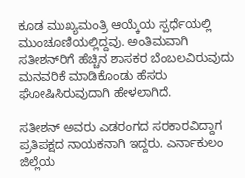ಕೂಡ ಮುಖ್ಯಮಂತ್ರಿ ಆಯ್ಕೆಯ ಸ್ಪರ್ಧೆಯಲ್ಲಿ ಮುಂಚೂಣಿಯಲ್ಲಿದ್ದವು. ಅಂತಿಮವಾಗಿ ಸತೀಶನ್‌ರಿಗೆ ಹೆಚ್ಚಿನ ಶಾಸಕರ ಬೆಂಬಲವಿರುವುದು ಮನವರಿಕೆ ಮಾಡಿಕೊಂಡು ಹೆಸರು ಘೋಷಿಸಿರುವುದಾಗಿ ಹೇಳಲಾಗಿದೆ.

ಸತೀಶನ್ ಅವರು ಎಡರಂಗದ ಸರಕಾರವಿದ್ದಾಗ ಪ್ರತಿಪಕ್ಷದ ನಾಯಕನಾಗಿ ಇದ್ದರು. ಎರ್ನಾಕುಲಂ ಜಿಲ್ಲೆಯ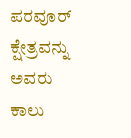ಪರವೂರ್ ಕ್ಷೇತ್ರವನ್ನು ಅವರು ಕಾಲು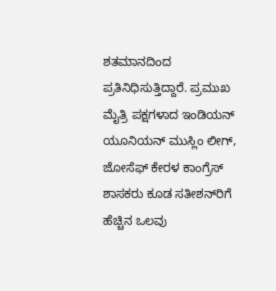ಶತಮಾನದಿಂದ ಪ್ರತಿನಿಧಿಸುತ್ತಿದ್ದಾರೆ. ಪ್ರಮುಖ ಮೈತ್ರಿ ಪಕ್ಷಗಳಾದ ಇಂಡಿಯನ್ ಯೂನಿಯನ್ ಮುಸ್ಲಿಂ ಲೀಗ್, ಜೋಸೆಫ್ ಕೇರಳ ಕಾಂಗ್ರೆಸ್ ಶಾಸಕರು ಕೂಡ ಸತೀಶನ್‌ರಿಗೆ ಹೆಚ್ಚಿನ ಒಲವು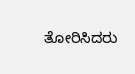ತೋರಿಸಿದರು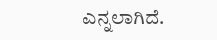ಎನ್ನಲಾಗಿದೆ.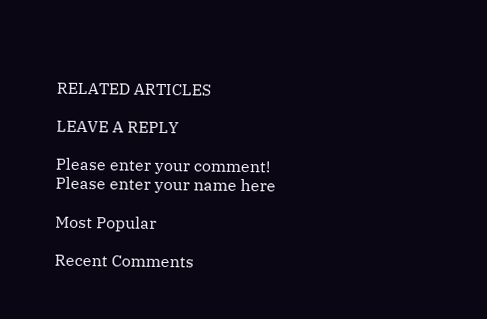RELATED ARTICLES

LEAVE A REPLY

Please enter your comment!
Please enter your name here

Most Popular

Recent Comments